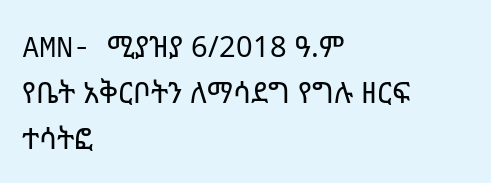AMN- ሚያዝያ 6/2018 ዓ.ም
የቤት አቅርቦትን ለማሳደግ የግሉ ዘርፍ ተሳትፎ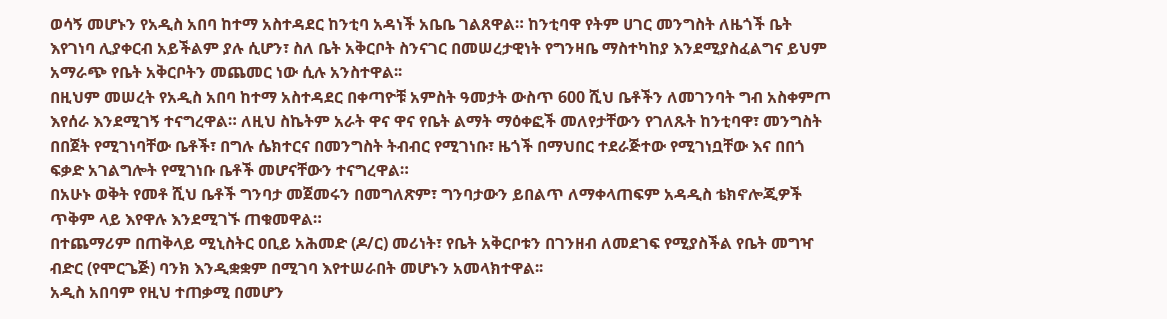ወሳኝ መሆኑን የአዲስ አበባ ከተማ አስተዳደር ከንቲባ አዳነች አቤቤ ገልጸዋል። ከንቲባዋ የትም ሀገር መንግስት ለዜጎች ቤት እየገነባ ሊያቀርብ አይችልም ያሉ ሲሆን፣ ስለ ቤት አቅርቦት ስንናገር በመሠረታዊነት የግንዛቤ ማስተካከያ እንደሚያስፈልግና ይህም አማራጭ የቤት አቅርቦትን መጨመር ነው ሲሉ አንስተዋል፡፡
በዚህም መሠረት የአዲስ አበባ ከተማ አስተዳደር በቀጣዮቹ አምስት ዓመታት ውስጥ 600 ሺህ ቤቶችን ለመገንባት ግብ አስቀምጦ እየሰራ እንደሚገኝ ተናግረዋል። ለዚህ ስኬትም አራት ዋና ዋና የቤት ልማት ማዕቀፎች መለየታቸውን የገለጹት ከንቲባዋ፣ መንግስት በበጀት የሚገነባቸው ቤቶች፣ በግሉ ሴክተርና በመንግስት ትብብር የሚገነቡ፣ ዜጎች በማህበር ተደራጅተው የሚገነቧቸው እና በበጎ ፍቃድ አገልግሎት የሚገነቡ ቤቶች መሆናቸውን ተናግረዋል።
በአሁኑ ወቅት የመቶ ሺህ ቤቶች ግንባታ መጀመሩን በመግለጽም፣ ግንባታውን ይበልጥ ለማቀላጠፍም አዳዲስ ቴክኖሎጂዎች ጥቅም ላይ እየዋሉ እንደሚገኙ ጠቁመዋል።
በተጨማሪም በጠቅላይ ሚኒስትር ዐቢይ አሕመድ (ዶ/ር) መሪነት፣ የቤት አቅርቦቱን በገንዘብ ለመደገፍ የሚያስችል የቤት መግዣ ብድር (የሞርጌጅ) ባንክ እንዲቋቋም በሚገባ እየተሠራበት መሆኑን አመላክተዋል፡፡
አዲስ አበባም የዚህ ተጠቃሚ በመሆን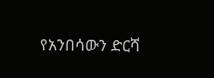የአንበሳውን ድርሻ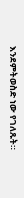እንደምትወስድ ነው የገለጹት።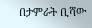በታምራት ቢሻው